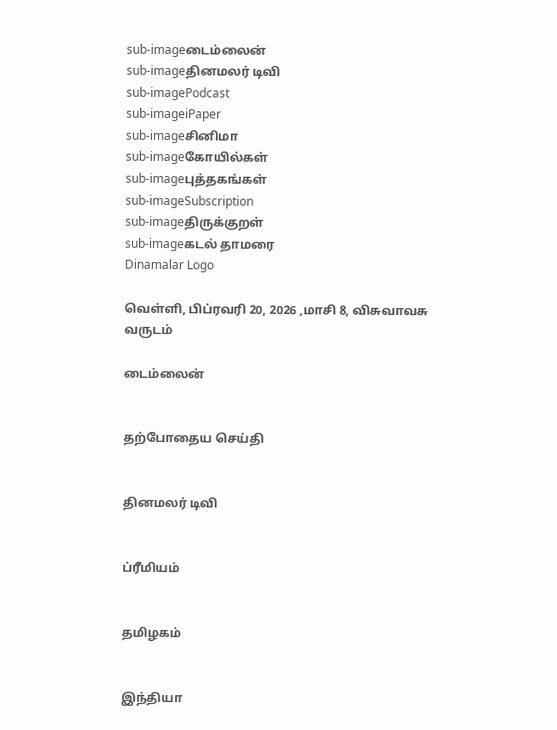sub-imageடைம்லைன்
sub-imageதினமலர் டிவி
sub-imagePodcast
sub-imageiPaper
sub-imageசினிமா
sub-imageகோயில்கள்
sub-imageபுத்தகங்கள்
sub-imageSubscription
sub-imageதிருக்குறள்
sub-imageகடல் தாமரை
Dinamalar Logo

வெள்ளி, பிப்ரவரி 20, 2026 ,மாசி 8, விசுவாவசு வருடம்

டைம்லைன்


தற்போதைய செய்தி


தினமலர் டிவி


ப்ரீமியம்


தமிழகம்


இந்தியா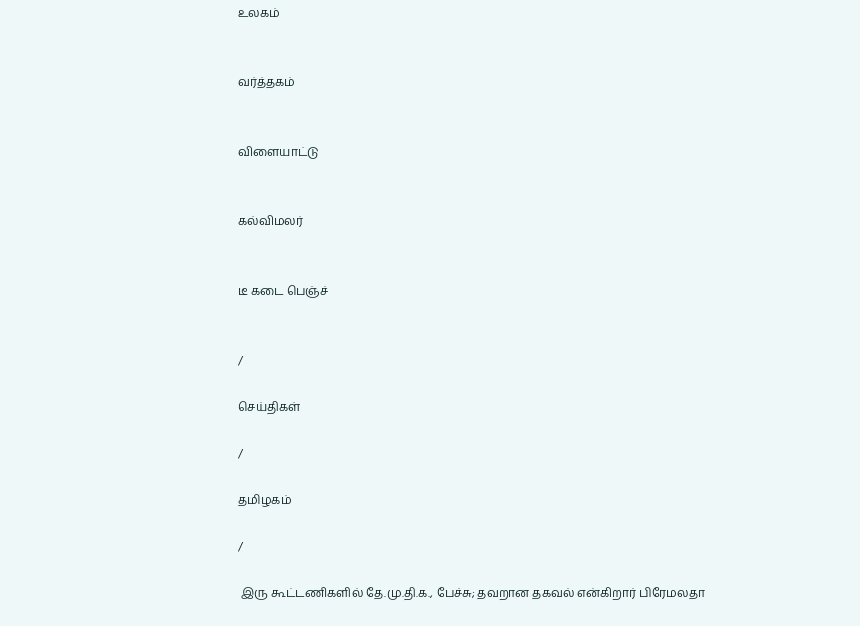உலகம்


வர்த்தகம்


விளையாட்டு


கல்விமலர்


டீ கடை பெஞ்ச்


/

செய்திகள்

/

தமிழகம்

/

 இரு கூட்டணிகளில் தே.மு.தி.க., பேச்சு; தவறான தகவல் என்கிறார் பிரேமலதா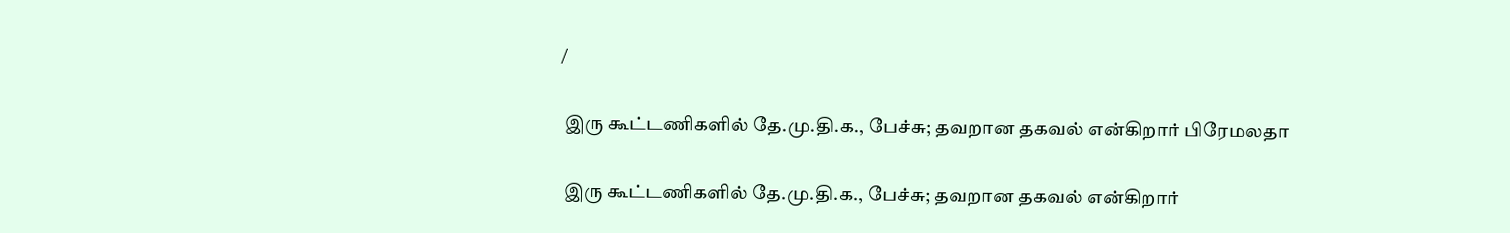/

 இரு கூட்டணிகளில் தே.மு.தி.க., பேச்சு; தவறான தகவல் என்கிறார் பிரேமலதா

 இரு கூட்டணிகளில் தே.மு.தி.க., பேச்சு; தவறான தகவல் என்கிறார்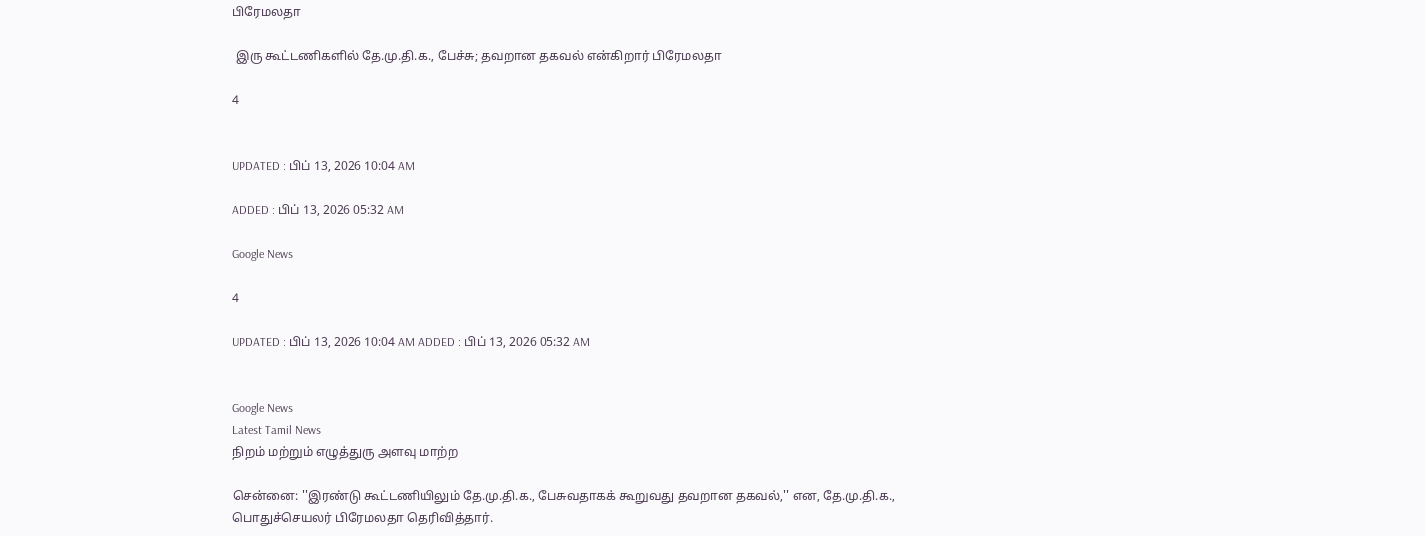பிரேமலதா

 இரு கூட்டணிகளில் தே.மு.தி.க., பேச்சு; தவறான தகவல் என்கிறார் பிரேமலதா

4


UPDATED : பிப் 13, 2026 10:04 AM

ADDED : பிப் 13, 2026 05:32 AM

Google News

4

UPDATED : பிப் 13, 2026 10:04 AM ADDED : பிப் 13, 2026 05:32 AM


Google News
Latest Tamil News
நிறம் மற்றும் எழுத்துரு அளவு மாற்ற

சென்னை: ''இரண்டு கூட்டணியிலும் தே.மு.தி.க., பேசுவதாகக் கூறுவது தவறான தகவல்,'' என, தே.மு.தி.க., பொதுச்செயலர் பிரேமலதா தெரிவித்தார்.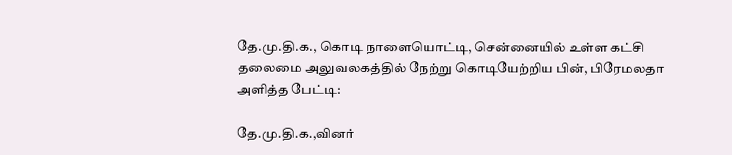தே.மு.தி.க., கொடி நாளையொட்டி, சென்னையில் உள்ள கட்சி தலைமை அலுவலகத்தில் நேற்று கொடியேற்றிய பின், பிரேமலதா அளித்த பேட்டி:

தே.மு.தி.க.,வினர்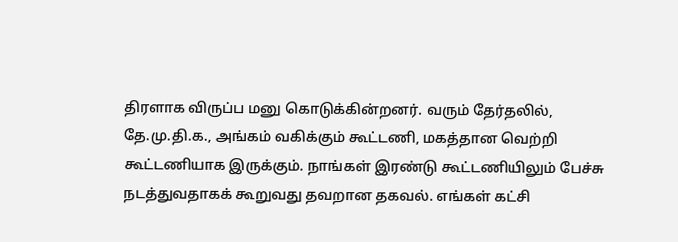திரளாக விருப்ப மனு கொடுக்கின்றனர். வரும் தேர்தலில், தே.மு.தி.க., அங்கம் வகிக்கும் கூட்டணி, மகத்தான வெற்றி கூட்டணியாக இருக்கும். நாங்கள் இரண்டு கூட்டணியிலும் பேச்சு நடத்துவதாகக் கூறுவது தவறான தகவல். எங்கள் கட்சி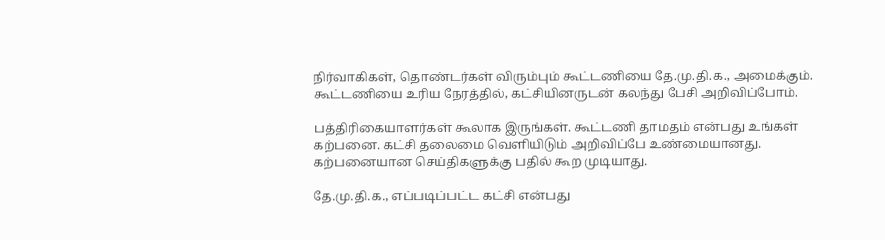நிர்வாகிகள், தொண்டர்கள் விரும்பும் கூட்டணியை தே.மு.தி.க., அமைக்கும். கூட்டணியை உரிய நேரத்தில், கட்சியினருடன் கலந்து பேசி அறிவிப்போம்.

பத்திரிகையாளர்கள் கூலாக இருங்கள். கூட்டணி தாமதம் என்பது உங்கள் கற்பனை. கட்சி தலைமை வெளியிடும் அறிவிப்பே உண்மையானது. கற்பனையான செய்திகளுக்கு பதில் கூற முடியாது.

தே.மு.தி.க., எப்படிப்பட்ட கட்சி என்பது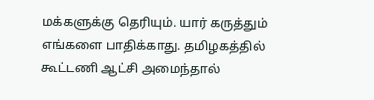மக்களுக்கு தெரியும். யார் கருத்தும் எங்களை பாதிக்காது. தமிழகத்தில் கூட்டணி ஆட்சி அமைந்தால்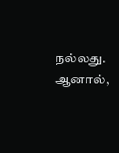நல்லது. ஆனால்,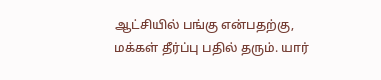ஆட்சியில் பங்கு என்பதற்கு, மக்கள் தீர்ப்பு பதில் தரும். யார்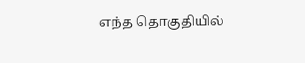எந்த தொகுதியில்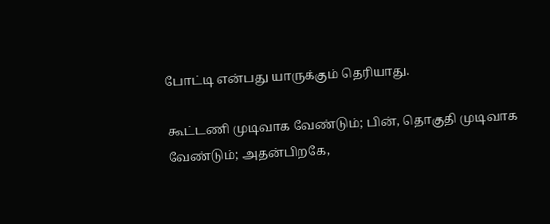போட்டி என்பது யாருக்கும் தெரியாது.

கூட்டணி முடிவாக வேண்டும்; பின், தொகுதி முடிவாக வேண்டும்; அதன்பிறகே,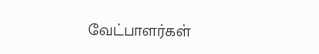வேட்பாளர்கள்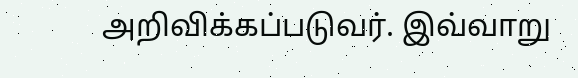அறிவிக்கப்படுவர். இவ்வாறு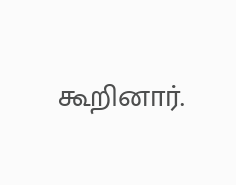கூறினார்.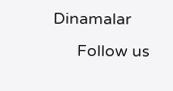Dinamalar
      Follow us